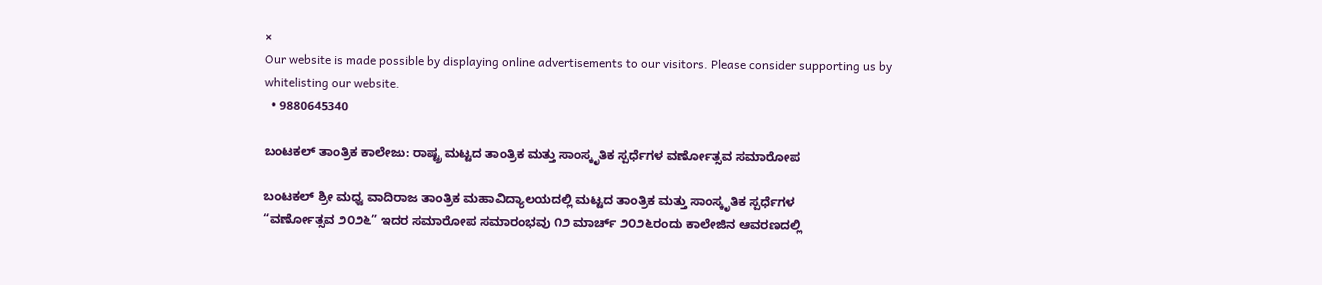×
Our website is made possible by displaying online advertisements to our visitors. Please consider supporting us by whitelisting our website.
  • 9880645340

ಬಂಟಕಲ್‌ ತಾಂತ್ರಿಕ ಕಾಲೇಜು: ರಾಷ್ಟ್ರ ಮಟ್ಟದ ತಾಂತ್ರಿಕ ಮತ್ತು ಸಾಂಸ್ಕೃತಿಕ ಸ್ಪರ್ಧೆಗಳ ವರ್ಣೋತ್ಸವ ಸಮಾರೋಪ

ಬಂಟಕಲ್‌ ಶ್ರೀ ಮಧ್ವ ವಾದಿರಾಜ ತಾಂತ್ರಿಕ ಮಹಾವಿದ್ಯಾಲಯದಲ್ಲಿ ಮಟ್ಟದ ತಾಂತ್ರಿಕ ಮತ್ತು ಸಾಂಸ್ಕೃತಿಕ ಸ್ಪರ್ಧೆಗಳ
“ವರ್ಣೋತ್ಸವ ೨೦೨೬” ಇದರ ಸಮಾರೋಪ ಸಮಾರಂಭವು ೧೨ ಮಾರ್ಚ್ ೨೦೨೬ರಂದು ಕಾಲೇಜಿನ ಆವರಣದಲ್ಲಿ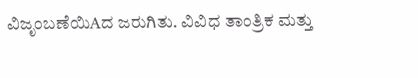ವಿಜೃಂಬಣೆಯಿAದ ಜರುಗಿತು. ವಿವಿಧ ತಾಂತ್ರಿಕ ಮತ್ತು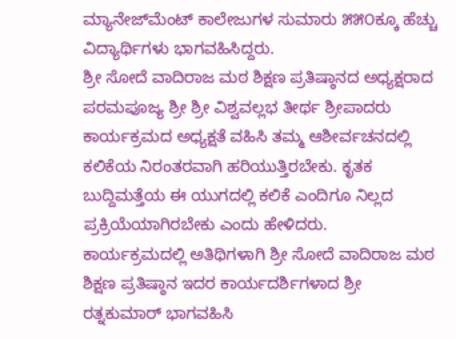ಮ್ಯಾನೇಜ್‌ಮೆಂಟ್ ಕಾಲೇಜುಗಳ ಸುಮಾರು ೫೫೦ಕ್ಕೂ ಹೆಚ್ಚು
ವಿದ್ಯಾರ್ಥಿಗಳು ಭಾಗವಹಿಸಿದ್ದರು.
ಶ್ರೀ ಸೋದೆ ವಾದಿರಾಜ ಮಠ ಶಿಕ್ಷಣ ಪ್ರತಿಷ್ಠಾನದ ಅಧ್ಯಕ್ಷರಾದ ಪರಮಪೂಜ್ಯ ಶ್ರೀ ಶ್ರೀ ವಿಶ್ವವಲ್ಲಭ ತೀರ್ಥ ಶ್ರೀಪಾದರು
ಕಾರ್ಯಕ್ರಮದ ಅಧ್ಯಕ್ಷತೆ ವಹಿಸಿ ತಮ್ಮ ಆಶೀರ್ವಚನದಲ್ಲಿ ಕಲಿಕೆಯ ನಿರಂತರವಾಗಿ ಹರಿಯುತ್ತಿರಬೇಕು. ಕೃತಕ
ಬುದ್ದಿಮತ್ತೆಯ ಈ ಯುಗದಲ್ಲಿ ಕಲಿಕೆ ಎಂದಿಗೂ ನಿಲ್ಲದ ಪ್ರಕ್ರಿಯೆಯಾಗಿರಬೇಕು ಎಂದು ಹೇಳಿದರು.
ಕಾರ್ಯಕ್ರಮದಲ್ಲಿ ಅತಿಥಿಗಳಾಗಿ ಶ್ರೀ ಸೋದೆ ವಾದಿರಾಜ ಮಠ ಶಿಕ್ಷಣ ಪ್ರತಿಷ್ಠಾನ ಇದರ ಕಾರ್ಯದರ್ಶಿಗಳಾದ ಶ್ರೀ
ರತ್ನಕುಮಾರ್ ಭಾಗವಹಿಸಿ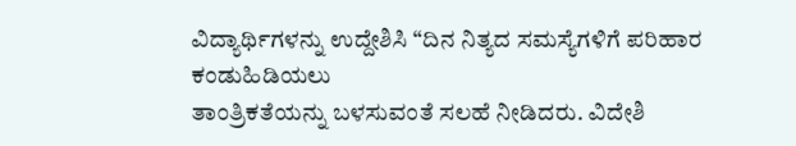ವಿದ್ಯಾರ್ಥಿಗಳನ್ನು ಉದ್ದೇಶಿಸಿ “ದಿನ ನಿತ್ಯದ ಸಮಸ್ಯೆಗಳಿಗೆ ಪರಿಹಾರ ಕಂಡುಹಿಡಿಯಲು
ತಾಂತ್ರಿಕತೆಯನ್ನು ಬಳಸುವಂತೆ ಸಲಹೆ ನೀಡಿದರು. ವಿದೇಶಿ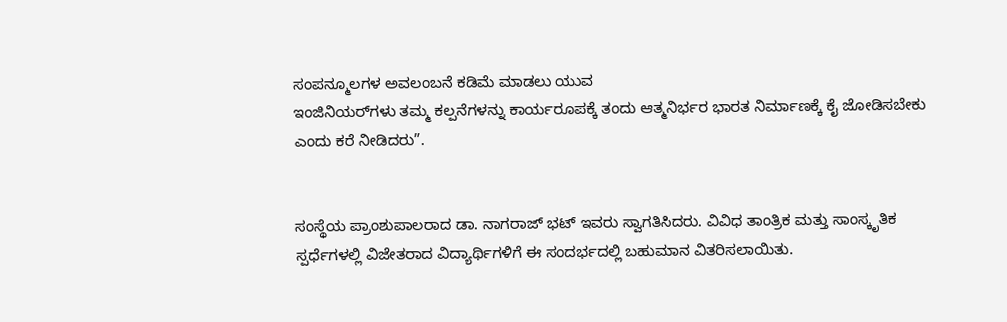ಸಂಪನ್ಮೂಲಗಳ ಅವಲಂಬನೆ ಕಡಿಮೆ ಮಾಡಲು ಯುವ
ಇಂಜಿನಿಯರ್‌ಗಳು ತಮ್ಮ ಕಲ್ಪನೆಗಳನ್ನು ಕಾರ್ಯರೂಪಕ್ಕೆ ತಂದು ಆತ್ಮನಿರ್ಭರ ಭಾರತ ನಿರ್ಮಾಣಕ್ಕೆ ಕೈ ಜೋಡಿಸಬೇಕು
ಎಂದು ಕರೆ ನೀಡಿದರು”.


ಸಂಸ್ಥೆಯ ಪ್ರಾಂಶುಪಾಲರಾದ ಡಾ. ನಾಗರಾಜ್ ಭಟ್ ಇವರು ಸ್ವಾಗತಿಸಿದರು. ವಿವಿಧ ತಾಂತ್ರಿಕ ಮತ್ತು ಸಾಂಸ್ಕೃತಿಕ
ಸ್ಪರ್ಧೆಗಳಲ್ಲಿ ವಿಜೇತರಾದ ವಿದ್ಯಾರ್ಥಿಗಳಿಗೆ ಈ ಸಂದರ್ಭದಲ್ಲಿ ಬಹುಮಾನ ವಿತರಿಸಲಾಯಿತು.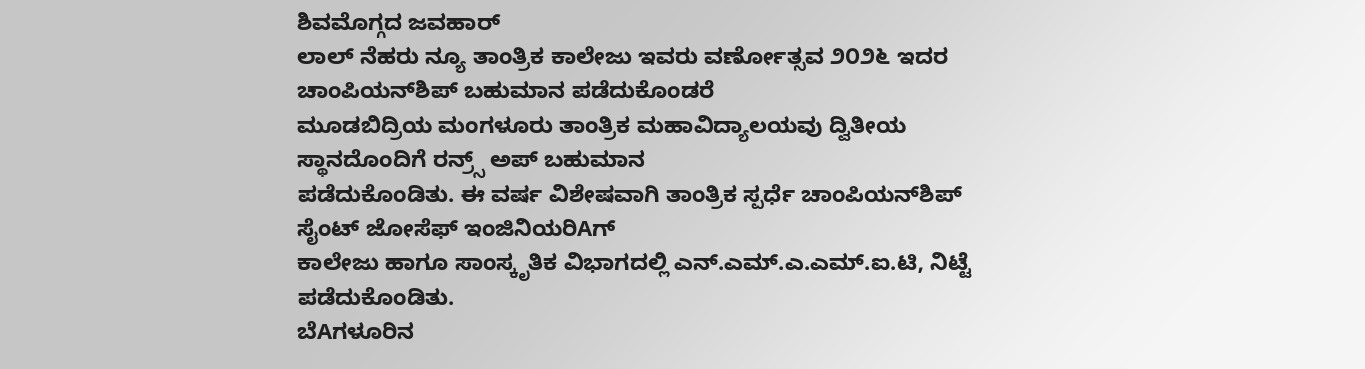ಶಿವಮೊಗ್ಗದ ಜವಹಾರ್
ಲಾಲ್ ನೆಹರು ನ್ಯೂ ತಾಂತ್ರಿಕ ಕಾಲೇಜು ಇವರು ವರ್ಣೋತ್ಸವ ೨೦೨೬ ಇದರ ಚಾಂಪಿಯನ್‌ಶಿಪ್ ಬಹುಮಾನ ಪಡೆದುಕೊಂಡರೆ
ಮೂಡಬಿದ್ರಿಯ ಮಂಗಳೂರು ತಾಂತ್ರಿಕ ಮಹಾವಿದ್ಯಾಲಯವು ದ್ವಿತೀಯ ಸ್ಥಾನದೊಂದಿಗೆ ರನ್ರ‍್ಸ್ ಅಪ್ ಬಹುಮಾನ
ಪಡೆದುಕೊಂಡಿತು. ಈ ವರ್ಷ ವಿಶೇಷವಾಗಿ ತಾಂತ್ರಿಕ ಸ್ಪರ್ಧೆ ಚಾಂಪಿಯನ್‌ಶಿಪ್ ಸೈಂಟ್ ಜೋಸೆಫ್ ಇಂಜಿನಿಯರಿAಗ್
ಕಾಲೇಜು ಹಾಗೂ ಸಾಂಸ್ಕೃತಿಕ ವಿಭಾಗದಲ್ಲಿ ಎನ್.ಎಮ್.ಎ.ಎಮ್.ಐ.ಟಿ, ನಿಟ್ಟೆ ಪಡೆದುಕೊಂಡಿತು.
ಬೆAಗಳೂರಿನ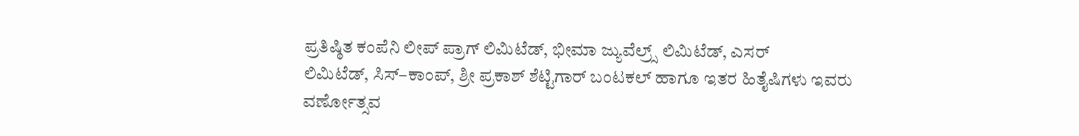ಪ್ರತಿಷ್ಠಿತ ಕಂಪೆನಿ ಲೀಪ್ ಪ್ರಾಗ್ ಲಿಮಿಟೆಡ್, ಭೀಮಾ ಜ್ಯುವೆಲ್ರ‍್ಸ್ ಲಿಮಿಟೆಡ್, ಎಸರ್
ಲಿಮಿಟೆಡ್, ಸಿಸ್–ಕಾಂಪ್, ಶ್ರೀ ಪ್ರಕಾಶ್ ಶೆಟ್ಟಿಗಾರ್ ಬಂಟಕಲ್ ಹಾಗೂ ಇತರ ಹಿತೈಷಿಗಳು ಇವರು ವರ್ಣೋತ್ಸವ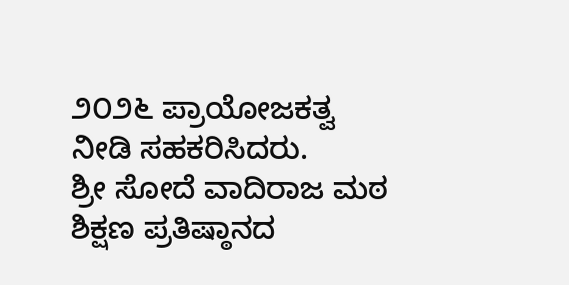೨೦೨೬ ಪ್ರಾಯೋಜಕತ್ವ ನೀಡಿ ಸಹಕರಿಸಿದರು.
ಶ್ರೀ ಸೋದೆ ವಾದಿರಾಜ ಮಠ ಶಿಕ್ಷಣ ಪ್ರತಿಷ್ಠಾನದ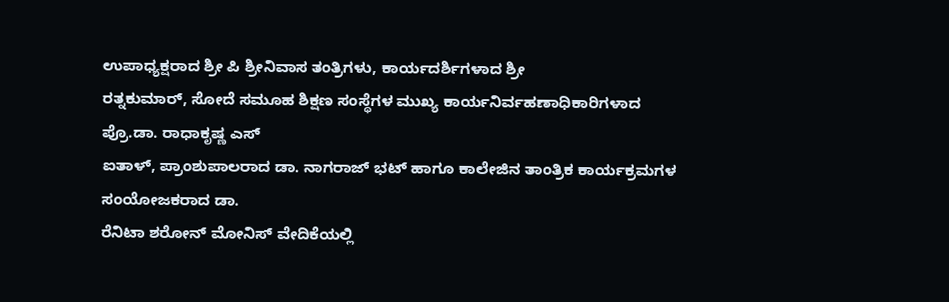ಉಪಾಧ್ಯಕ್ಷರಾದ ಶ್ರೀ ಪಿ ಶ್ರೀನಿವಾಸ ತಂತ್ರಿಗಳು, ಕಾರ್ಯದರ್ಶಿಗಳಾದ ಶ್ರೀ
ರತ್ನಕುಮಾರ್, ಸೋದೆ ಸಮೂಹ ಶಿಕ್ಷಣ ಸಂಸ್ಥೆಗಳ ಮುಖ್ಯ ಕಾರ್ಯನಿರ್ವಹಣಾಧಿಕಾರಿಗಳಾದ ಪ್ರೊ.ಡಾ. ರಾಧಾಕೃಷ್ಣ ಎಸ್
ಐತಾಳ್, ಪ್ರಾಂಶುಪಾಲರಾದ ಡಾ. ನಾಗರಾಜ್ ಭಟ್ ಹಾಗೂ ಕಾಲೇಜಿನ ತಾಂತ್ರಿಕ ಕಾರ್ಯಕ್ರಮಗಳ ಸಂಯೋಜಕರಾದ ಡಾ.
ರೆನಿಟಾ ಶರೋನ್ ಮೋನಿಸ್ ವೇದಿಕೆಯಲ್ಲಿ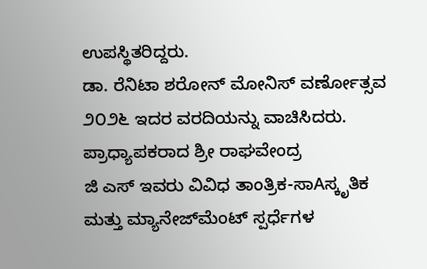ಉಪಸ್ಥಿತರಿದ್ದರು.
ಡಾ. ರೆನಿಟಾ ಶರೋನ್ ಮೋನಿಸ್ ವರ್ಣೋತ್ಸವ ೨೦೨೬ ಇದರ ವರದಿಯನ್ನು ವಾಚಿಸಿದರು. ಪ್ರಾಧ್ಯಾಪಕರಾದ ಶ್ರೀ ರಾಘವೇಂದ್ರ
ಜಿ ಎಸ್ ಇವರು ವಿವಿಧ ತಾಂತ್ರಿಕ-ಸಾAಸ್ಕೃತಿಕ ಮತ್ತು ಮ್ಯಾನೇಜ್‌ಮೆಂಟ್ ಸ್ಪರ್ಧೆಗಳ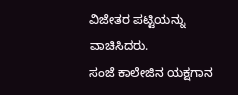ವಿಜೇತರ ಪಟ್ಟಿಯನ್ನು ವಾಚಿಸಿದರು.
ಸಂಜೆ ಕಾಲೇಜಿನ ಯಕ್ಷಗಾನ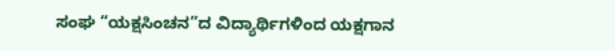ಸಂಘ “ಯಕ್ಷಸಿಂಚನ”ದ ವಿದ್ಯಾರ್ಥಿಗಳಿಂದ ಯಕ್ಷಗಾನ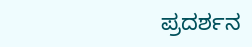ಪ್ರದರ್ಶನ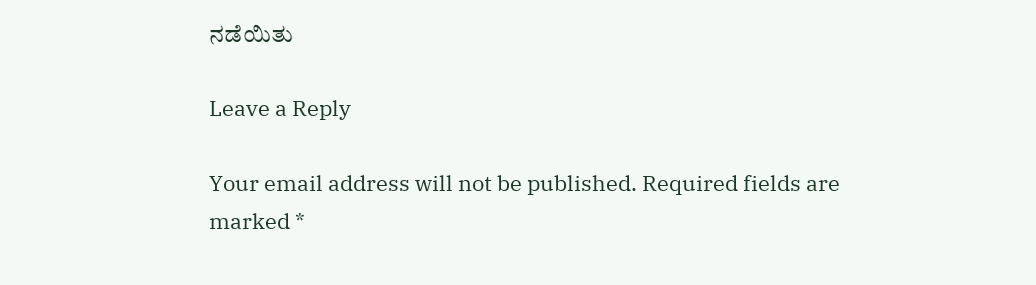ನಡೆಯಿತು

Leave a Reply

Your email address will not be published. Required fields are marked *